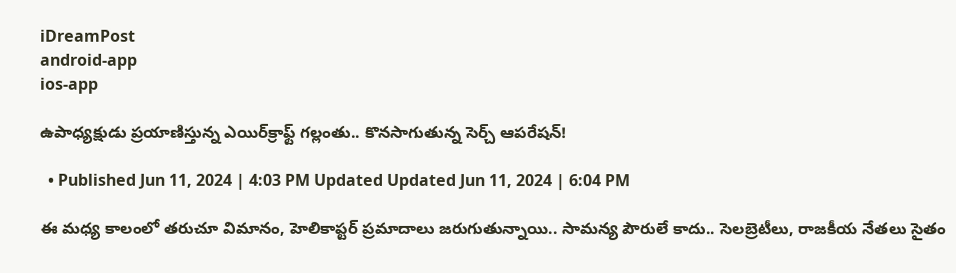iDreamPost
android-app
ios-app

ఉపాధ్యక్షుడు ప్రయాణిస్తున్న ఎయిర్‌క్రాఫ్ట్‌ గల్లంతు.. కొనసాగుతున్న సెర్చ్‌ ఆపరేషన్‌!

  • Published Jun 11, 2024 | 4:03 PM Updated Updated Jun 11, 2024 | 6:04 PM

ఈ మధ్య కాలంలో తరుచూ విమానం, హెలికాప్టర్ ప్రమాదాలు జరుగుతున్నాయి.. సామన్య పౌరులే కాదు.. సెలబ్రెటీలు, రాజకీయ నేతలు సైతం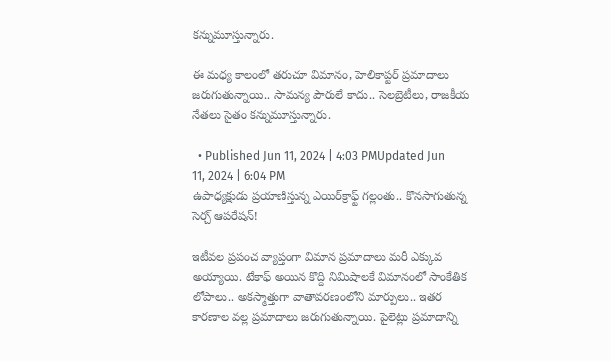కన్నుమూస్తున్నారు.

ఈ మధ్య కాలంలో తరుచూ విమానం, హెలికాప్టర్ ప్రమాదాలు జరుగుతున్నాయి.. సామన్య పౌరులే కాదు.. సెలబ్రెటీలు, రాజకీయ నేతలు సైతం కన్నుమూస్తున్నారు.

  • Published Jun 11, 2024 | 4:03 PMUpdated Jun 11, 2024 | 6:04 PM
ఉపాధ్యక్షుడు ప్రయాణిస్తున్న ఎయిర్‌క్రాఫ్ట్‌ గల్లంతు.. కొనసాగుతున్న సెర్చ్‌ ఆపరేషన్‌!

ఇటీవల ప్రపంచ వ్యాప్తంగా విమాన ప్రమాదాలు మరీ ఎక్కువ అయ్యాయి. టేకాఫ్ అయిన కొద్ది నిమిషాలకే విమానంలో సాంకేతిక లోపాలు.. అకస్మాత్తుగా వాతావరణంలోని మార్పులు.. ఇతర కారణాల వల్ల ప్రమాదాలు జరుగుతున్నాయి. పైలెట్లు ప్రమాదాన్ని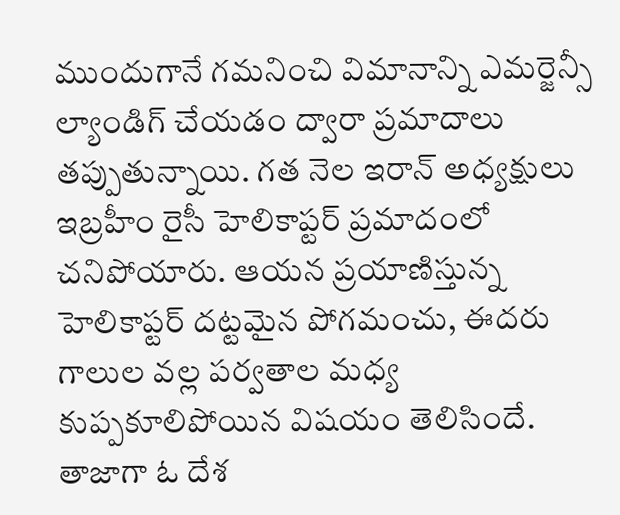ముందుగానే గమనించి విమానాన్ని ఎమర్జెన్సీ ల్యాండిగ్ చేయడం ద్వారా ప్రమాదాలు తప్పుతున్నాయి. గత నెల ఇరాన్ అధ్యక్షులు ఇబ్రహీం రైసీ హెలికాప్టర్ ప్రమాదంలో చనిపోయారు. ఆయన ప్రయాణిస్తున్న హెలికాప్టర్ దట్టమైన పోగమంచు, ఈదరు గాలుల వల్ల పర్వతాల మధ్య కుప్పకూలిపోయిన విషయం తెలిసిందే. తాజాగా ఓ దేశ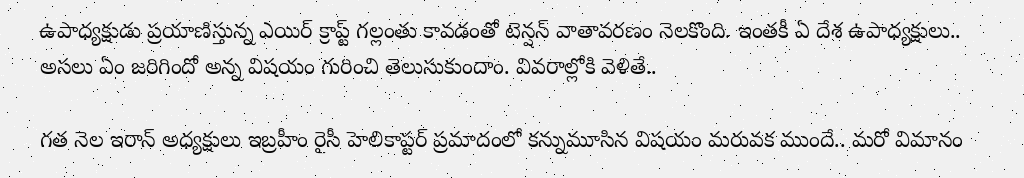ఉపాధ్యక్షుడు ప్రయాణిస్తున్న ఎయిర్ క్రాప్ట్ గల్లంతు కావడంతో టెన్షన్ వాతావరణం నెలకొంది. ఇంతకీ ఏ దేశ ఉపాధ్యక్షులు.. అసలు ఏం జరిగిందో అన్న విషయం గురించి తెలుసుకుందాం. వివరాల్లోకి వెళితే..

గత నెల ఇరాన్ అధ్యక్షులు ఇబ్రహీం రైసీ హెలికాప్టర్ ప్రమాదంలో కన్నుమూసిన విషయం మరువక ముందే.. మరో విమానం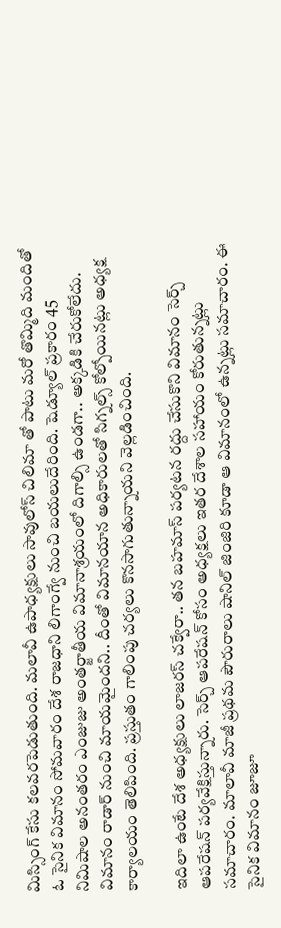మిస్సింగ్ కేసు కలవరపెడుతుంది. మలావీ ఉపాధ్యక్షులు సావులోస్ చిలిమా తో పాటు మరో తొమ్మిది మందితో ఓ సైనిక విమానం సోమవారం దేశ రాజధాని లిగాంగ్వే నుంచి బయలుదేరింది. షెడ్యూల్ ప్రకారం 45 నిమిషాల అనంతరం ఎంజుజు అంతర్జాతీయ విమానాశ్రయంలో దిగాల్సి ఉండగా.. అక్కడికి చేరుకోలేదు. విమానం రాడార్ నుంచి మాయమైందని.. దీంతో విమానయాన అధికారులతో సిగ్నల్స్ కోల్పోయినట్లు అధ్యక్ష కార్యాలయం తెలిపింది. ప్రస్తుతం గాలింపు చర్యలు కొనసాగుతున్నాయని వెల్లడించింది.

ఇదిలా ఉంటే దేశ అధ్యక్షులు లాజరస్ చక్వేరా.. తన బహమాస్ పర్యటన రద్దు చేసుకొని విమానం సెర్చ్ ఆపరేషన్ పర్యవేక్షిస్తున్నారు. సెర్చ్ ఆపరేషన్ కోసం అధ్యక్షలు ఇతర దేశాల సహాయం కోరుతున్నట్లు సమాచారం. మాలావీ మాజీ ప్రథమ పౌరురాలు షానిల్ జింజిరి కూడా ఆ విమానంలో ఉన్నట్లు సమాచారం. ఈ సైనిక విమానం జూజూ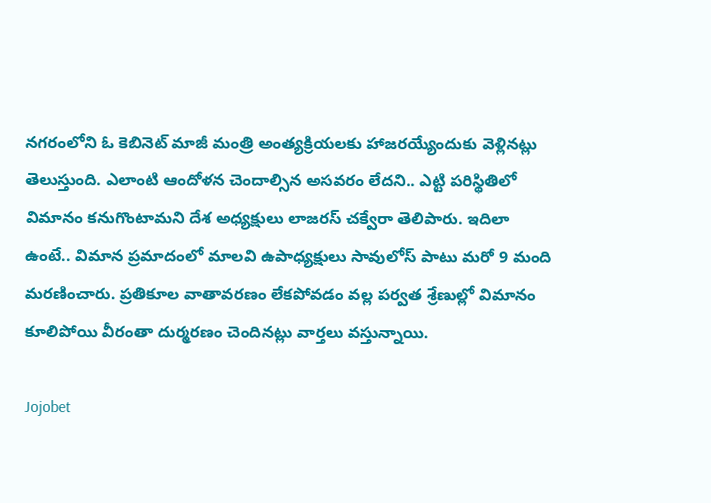నగరంలోని ఓ కెబినెట్ మాజీ మంత్రి అంత్యక్రియలకు హాజరయ్యేందుకు వెళ్లినట్లు తెలుస్తుంది. ఎలాంటి ఆందోళన చెందాల్సిన అసవరం లేదని.. ఎట్టి పరిస్థితిలో విమానం కనుగొంటామని దేశ అధ్యక్షులు లాజరస్ చక్వేరా తెలిపారు. ఇదిలా ఉంటే.. విమాన ప్రమాదంలో మాలవి ఉపాధ్యక్షులు సావులోస్ పాటు మరో 9 మంది మరణించారు. ప్రతికూల వాతావరణం లేకపోవడం వల్ల పర్వత శ్రేణుల్లో విమానం కూలిపోయి వీరంతా దుర్మరణం చెందినట్లు వార్తలు వస్తున్నాయి.

Jojobet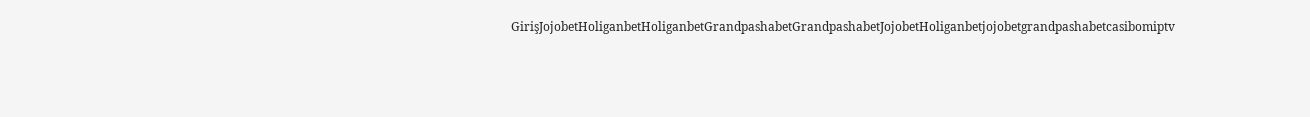GirişJojobetHoliganbetHoliganbetGrandpashabetGrandpashabetJojobetHoliganbetjojobetgrandpashabetcasibomiptv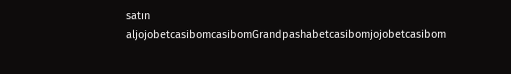satın aljojobetcasibomcasibomGrandpashabetcasibomjojobetcasibom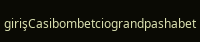girişCasibombetciograndpashabet